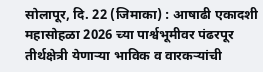सोलापूर, दि. 22 (जिमाका) : आषाढी एकादशी महासोहळा 2026 च्या पार्श्वभूमीवर पंढरपूर तीर्थक्षेत्री येणाऱ्या भाविक व वारकऱ्यांची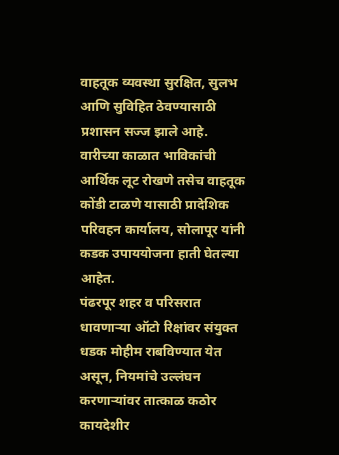वाहतूक व्यवस्था सुरक्षित, सुलभ आणि सुविहित ठेवण्यासाठी प्रशासन सज्ज झाले आहे. वारीच्या काळात भाविकांची आर्थिक लूट रोखणे तसेच वाहतूक कोंडी टाळणे यासाठी प्रादेशिक परिवहन कार्यालय, सोलापूर यांनी कडक उपाययोजना हाती घेतल्या आहेत.
पंढरपूर शहर व परिसरात धावणाऱ्या ऑटो रिक्षांवर संयुक्त धडक मोहीम राबविण्यात येत असून, नियमांचे उल्लंघन करणाऱ्यांवर तात्काळ कठोर कायदेशीर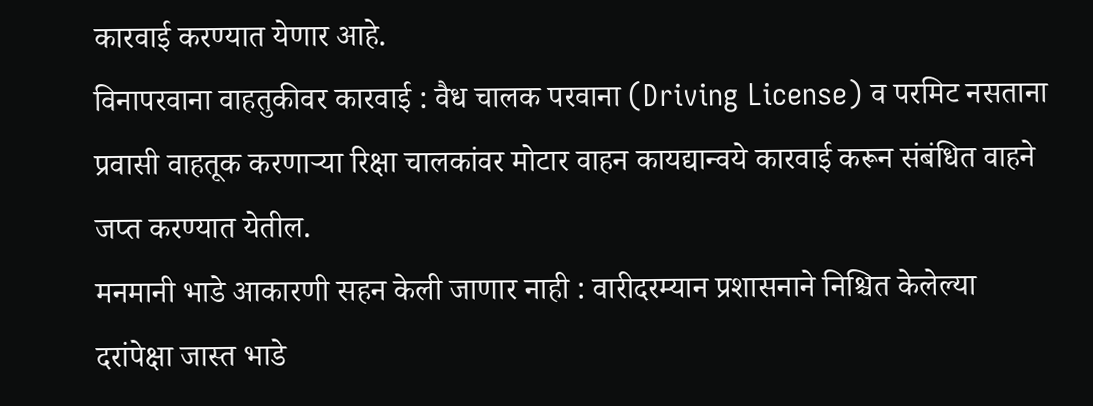कारवाई करण्यात येणार आहे.
विनापरवाना वाहतुकीवर कारवाई : वैध चालक परवाना (Driving License) व परमिट नसताना प्रवासी वाहतूक करणाऱ्या रिक्षा चालकांवर मोटार वाहन कायद्यान्वये कारवाई करून संबंधित वाहने जप्त करण्यात येतील.
मनमानी भाडे आकारणी सहन केली जाणार नाही : वारीदरम्यान प्रशासनाने निश्चित केलेल्या दरांपेक्षा जास्त भाडे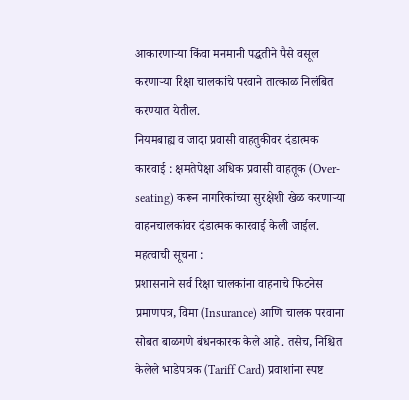आकारणाऱ्या किंवा मनमानी पद्धतीने पैसे वसूल करणाऱ्या रिक्षा चालकांचे परवाने तात्काळ निलंबित करण्यात येतील.
नियमबाह्य व जादा प्रवासी वाहतुकीवर दंडात्मक कारवाई : क्षमतेपेक्षा अधिक प्रवासी वाहतूक (Over-seating) करून नागरिकांच्या सुरक्षेशी खेळ करणाऱ्या वाहनचालकांवर दंडात्मक कारवाई केली जाईल.
महत्वाची सूचना :
प्रशासनाने सर्व रिक्षा चालकांना वाहनाचे फिटनेस प्रमाणपत्र, विमा (Insurance) आणि चालक परवाना सोबत बाळगणे बंधनकारक केले आहे. तसेच, निश्चित केलेले भाडेपत्रक (Tariff Card) प्रवाशांना स्पष्ट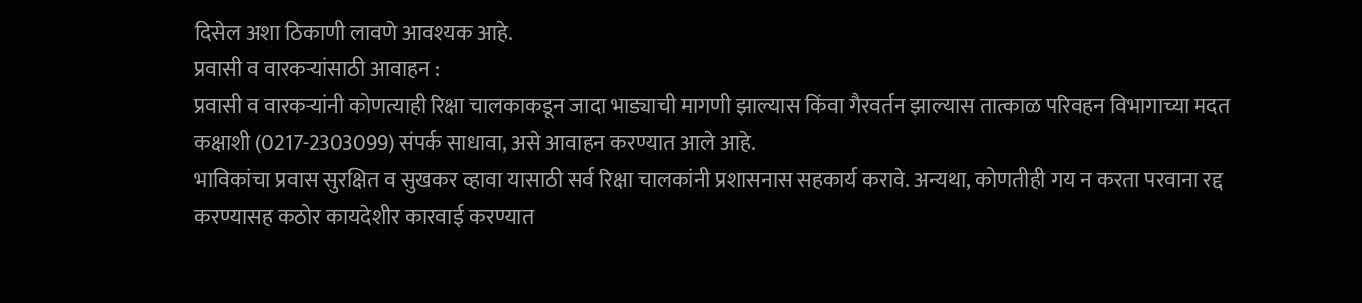दिसेल अशा ठिकाणी लावणे आवश्यक आहे.
प्रवासी व वारकऱ्यांसाठी आवाहन :
प्रवासी व वारकऱ्यांनी कोणत्याही रिक्षा चालकाकडून जादा भाड्याची मागणी झाल्यास किंवा गैरवर्तन झाल्यास तात्काळ परिवहन विभागाच्या मदत कक्षाशी (0217-2303099) संपर्क साधावा, असे आवाहन करण्यात आले आहे.
भाविकांचा प्रवास सुरक्षित व सुखकर व्हावा यासाठी सर्व रिक्षा चालकांनी प्रशासनास सहकार्य करावे. अन्यथा, कोणतीही गय न करता परवाना रद्द करण्यासह कठोर कायदेशीर कारवाई करण्यात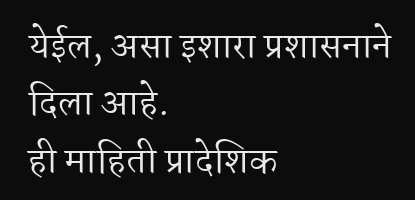येईल, असा इशारा प्रशासनाने दिला आहे.
ही माहिती प्रादेशिक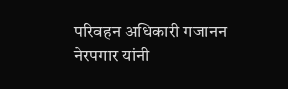परिवहन अधिकारी गजानन नेरपगार यांनी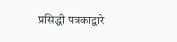प्रसिद्धी पत्रकाद्वारे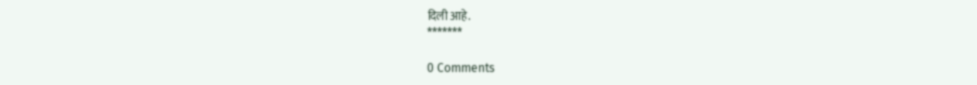दिली आहे.
*******

0 Comments